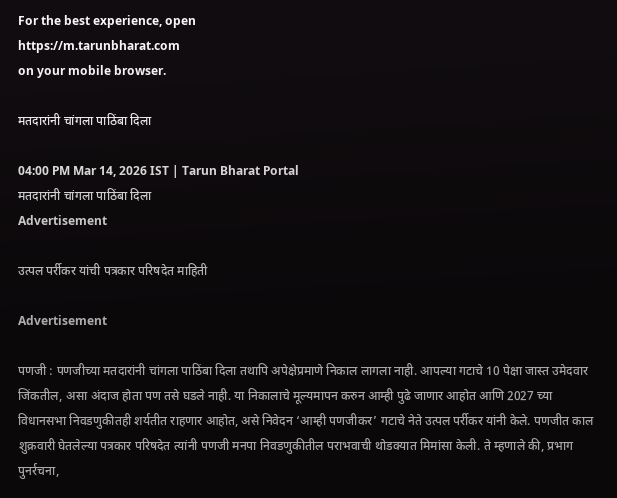For the best experience, open
https://m.tarunbharat.com
on your mobile browser.

मतदारांनी चांगला पाठिंबा दिला

04:00 PM Mar 14, 2026 IST | Tarun Bharat Portal
मतदारांनी चांगला पाठिंबा दिला
Advertisement

उत्पल पर्रीकर यांची पत्रकार परिषदेत माहिती

Advertisement

पणजी : पणजीच्या मतदारांनी चांगला पाठिंबा दिला तथापि अपेक्षेप्रमाणे निकाल लागला नाही. आपल्या गटाचे 10 पेक्षा जास्त उमेदवार जिंकतील, असा अंदाज होता पण तसे घडले नाही. या निकालाचे मूल्यमापन करुन आम्ही पुढे जाणार आहोत आणि 2027 च्या विधानसभा निवडणुकीतही शर्यतीत राहणार आहोत, असे निवेदन ‘आम्ही पणजीकर’ गटाचे नेते उत्पल पर्रीकर यांनी केले. पणजीत काल शुक्रवारी घेतलेल्या पत्रकार परिषदेत त्यांनी पणजी मनपा निवडणुकीतील पराभवाची थोडक्यात मिमांसा केली. ते म्हणाले की, प्रभाग पुनर्रचना,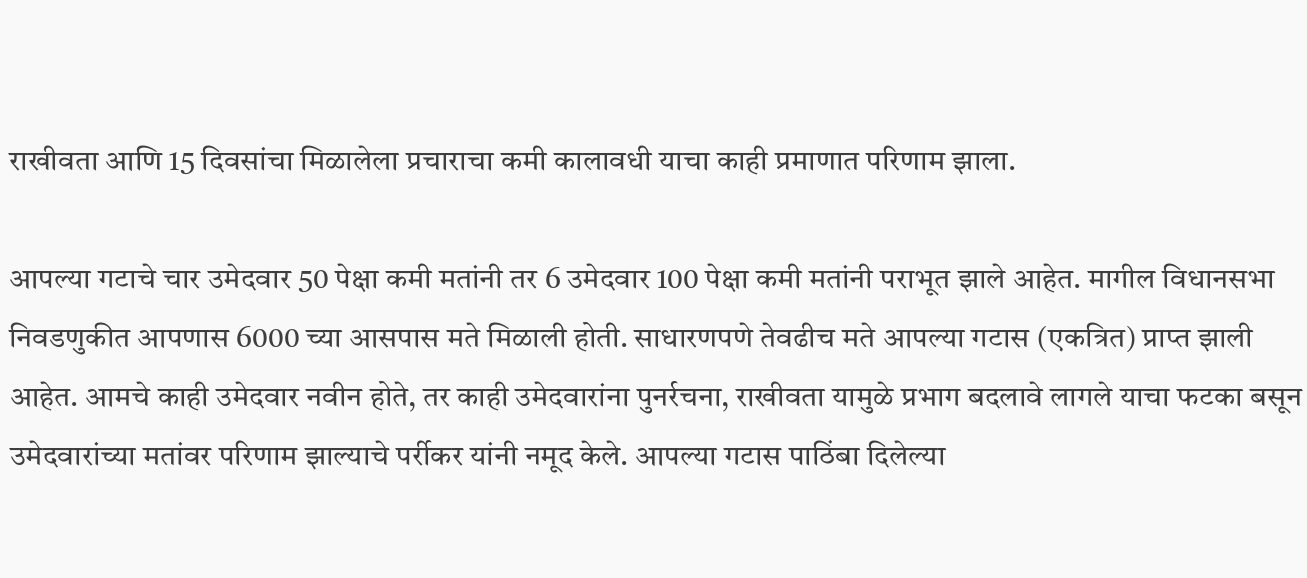राखीवता आणि 15 दिवसांचा मिळालेला प्रचाराचा कमी कालावधी याचा काही प्रमाणात परिणाम झाला.

आपल्या गटाचे चार उमेदवार 50 पेक्षा कमी मतांनी तर 6 उमेदवार 100 पेक्षा कमी मतांनी पराभूत झाले आहेत. मागील विधानसभा निवडणुकीत आपणास 6000 च्या आसपास मते मिळाली होती. साधारणपणे तेवढीच मते आपल्या गटास (एकत्रित) प्राप्त झाली आहेत. आमचे काही उमेदवार नवीन होते, तर काही उमेदवारांना पुनर्रचना, राखीवता यामुळे प्रभाग बदलावे लागले याचा फटका बसून उमेदवारांच्या मतांवर परिणाम झाल्याचे पर्रीकर यांनी नमूद केले. आपल्या गटास पाठिंबा दिलेल्या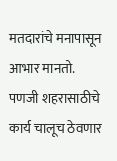मतदारांचे मनापासून आभार मानतो. पणजी शहरासाठीचे कार्य चालूच ठेवणार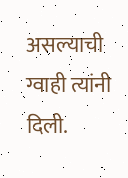असल्याची ग्वाही त्यांनी दिली.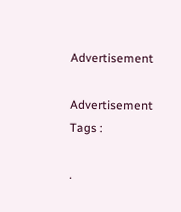Advertisement

Advertisement
Tags :

.